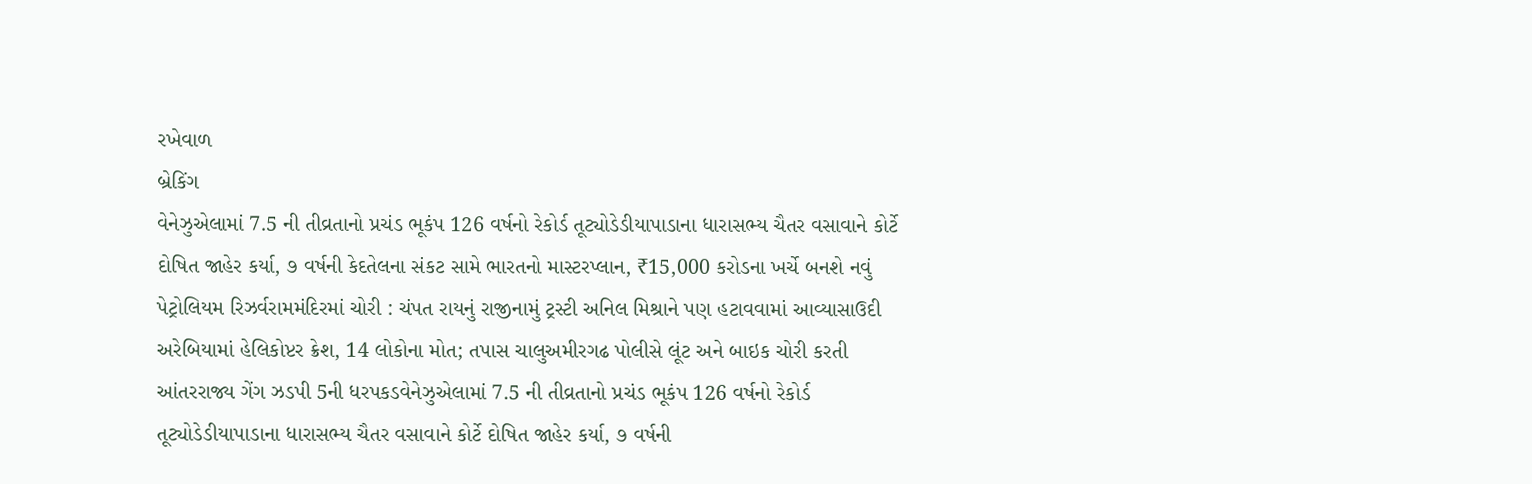રખેવાળ
બ્રેકિંગ
વેનેઝુએલામાં 7.5 ની તીવ્રતાનો પ્રચંડ ભૂકંપ 126 વર્ષનો રેકોર્ડ તૂટ્યોડેડીયાપાડાના ધારાસભ્ય ચૈતર વસાવાને કોર્ટે દોષિત જાહેર કર્યા, ૭ વર્ષની કેદતેલના સંકટ સામે ભારતનો માસ્ટરપ્લાન, ₹15,000 કરોડના ખર્ચે બનશે નવું પેટ્રોલિયમ રિઝર્વરામમંદિરમાં ચોરી : ચંપત રાયનું રાજીનામું ટ્રસ્ટી અનિલ મિશ્રાને પણ હટાવવામાં આવ્યાસાઉદી અરેબિયામાં હેલિકોપ્ટર ક્રેશ, 14 લોકોના મોત; તપાસ ચાલુઅમીરગઢ પોલીસે લૂંટ અને બાઇક ચોરી કરતી આંતરરાજ્ય ગેંગ ઝડપી 5ની ધરપકડવેનેઝુએલામાં 7.5 ની તીવ્રતાનો પ્રચંડ ભૂકંપ 126 વર્ષનો રેકોર્ડ તૂટ્યોડેડીયાપાડાના ધારાસભ્ય ચૈતર વસાવાને કોર્ટે દોષિત જાહેર કર્યા, ૭ વર્ષની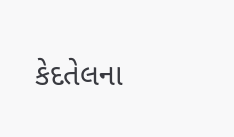કેદતેલના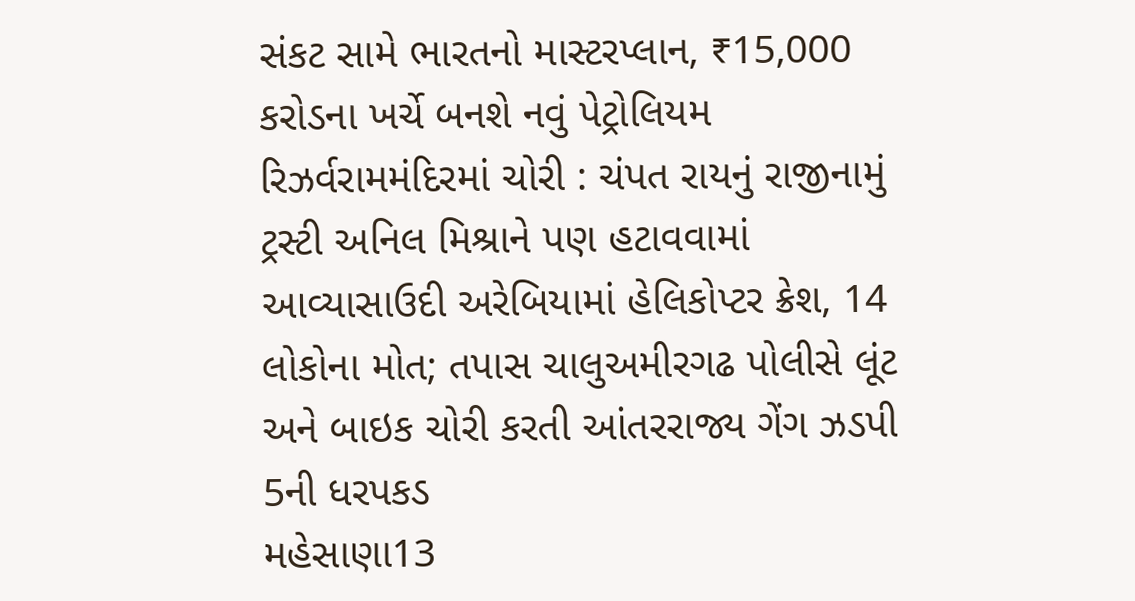સંકટ સામે ભારતનો માસ્ટરપ્લાન, ₹15,000 કરોડના ખર્ચે બનશે નવું પેટ્રોલિયમ રિઝર્વરામમંદિરમાં ચોરી : ચંપત રાયનું રાજીનામું ટ્રસ્ટી અનિલ મિશ્રાને પણ હટાવવામાં આવ્યાસાઉદી અરેબિયામાં હેલિકોપ્ટર ક્રેશ, 14 લોકોના મોત; તપાસ ચાલુઅમીરગઢ પોલીસે લૂંટ અને બાઇક ચોરી કરતી આંતરરાજ્ય ગેંગ ઝડપી 5ની ધરપકડ
મહેસાણા13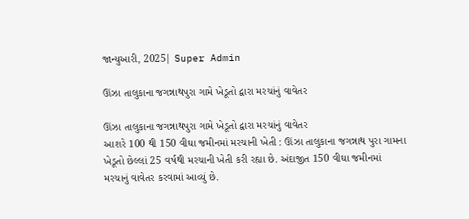જાન્યુઆરી, 2025| Super Admin

ઊંઝા તાલુકાના જગન્નાથપુરા ગામે ખેડૂતો દ્વારા મરચાંનું વાવેતર

ઊંઝા તાલુકાના જગન્નાથપુરા ગામે ખેડૂતો દ્વારા મરચાંનું વાવેતર
આશરે 100 થી 150 વીઘા જમીનમાં મરચાની ખેતી : ઊંઝા તાલુકાના જગન્નાથ પુરા ગામના ખેડૂતો છેલ્લાં 25 વર્ષથી મરચાની ખેતી કરી રહ્યા છે. અંદાજીત 150 વીઘા જમીનમાં મરચાનું વાવેતર કરવામાં આવ્યું છે.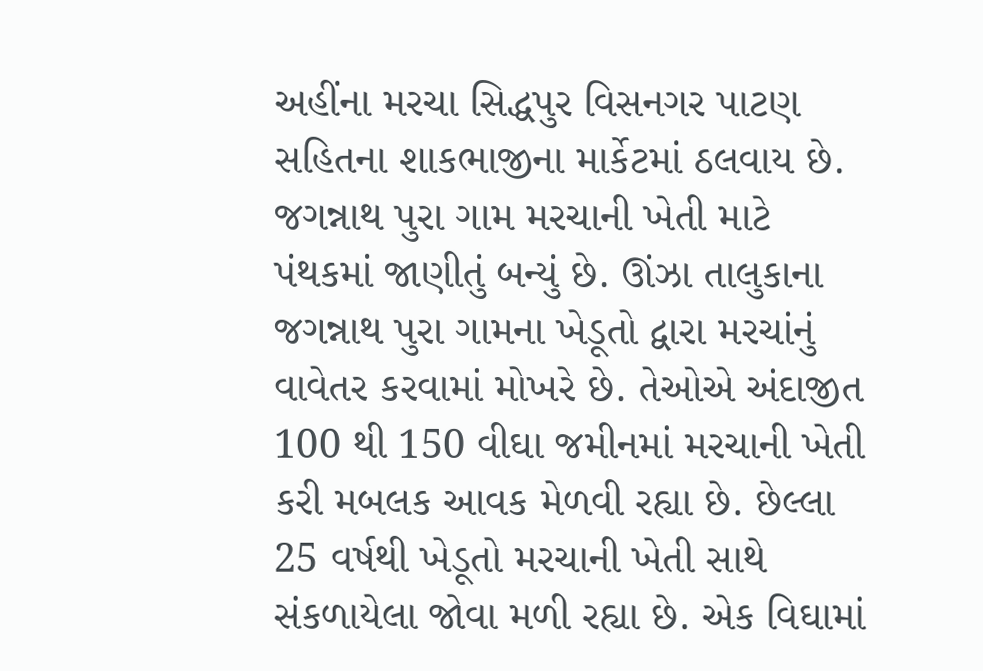અહીંના મરચા સિદ્ધપુર વિસનગર પાટણ સહિતના શાકભાજીના માર્કેટમાં ઠલવાય છે. જગન્નાથ પુરા ગામ મરચાની ખેતી માટે પંથકમાં જાણીતું બન્યું છે. ઊંઝા તાલુકાના જગન્નાથ પુરા ગામના ખેડૂતો દ્વારા મરચાંનું વાવેતર કરવામાં મોખરે છે. તેઓએ અંદાજીત 100 થી 150 વીઘા જમીનમાં મરચાની ખેતી કરી મબલક આવક મેળવી રહ્યા છે. છેલ્લા 25 વર્ષથી ખેડૂતો મરચાની ખેતી સાથે સંકળાયેલા જોવા મળી રહ્યા છે. એક વિઘામાં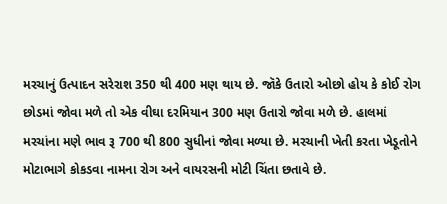મરચાનું ઉત્પાદન સરેરાશ 350 થી 400 મણ થાય છે. જૉકે ઉતારો ઓછો હોય કે કોઈ રોગ છોડમાં જોવા મળે તો એક વીઘા દરમિયાન 300 મણ ઉતારો જોવા મળે છે. હાલમાં મરચાંના મણે ભાવ રૂ 700 થી 800 સુધીનાં જોવા મળ્યા છે. મરચાની ખેતી કરતા ખેડૂતોને મોટાભાગે કોકડવા નામના રોગ અને વાયરસની મોટી ચિંતા છતાવે છે.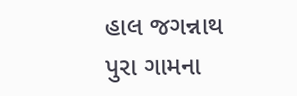હાલ જગન્નાથ પુરા ગામના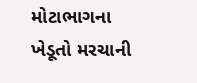મોટાભાગના ખેડૂતો મરચાની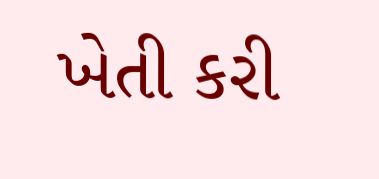ખેતી કરી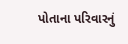પોતાના પરિવારનું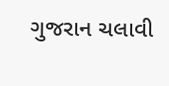ગુજરાન ચલાવી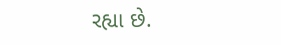રહ્યા છે.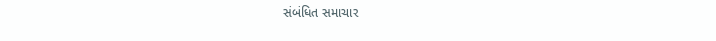સંબંધિત સમાચાર